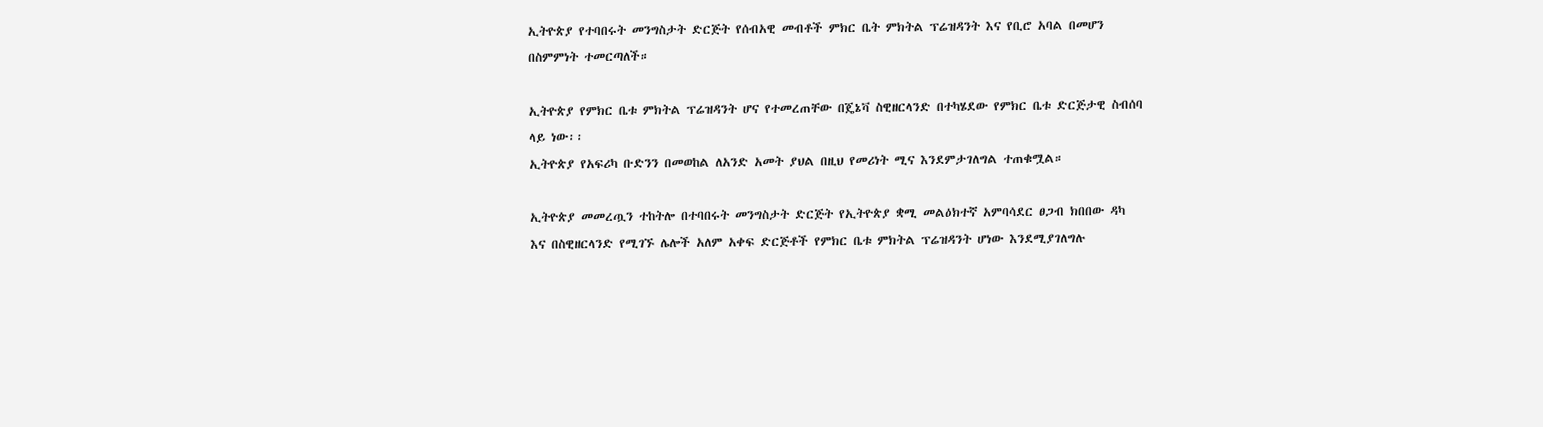ኢትዮጵያ የተባበሩት መንግስታት ድርጅት የሰብአዊ መብቶች ምክር ቤት ምክትል ፕሬዝዳንት እና የቢሮ አባል በመሆን በስምምነት ተመርጣለች።

ኢትዮጵያ የምክር ቤቱ ምክትል ፕሬዝዳንት ሆና የተመረጠቸው በጄኔቫ ስዊዘርላንድ በተካሄደው የምክር ቤቱ ድርጅታዊ ስብሰባ ላይ ነው፡፡
ኢትዮጵያ የአፍሪካ ቡድንን በመወከል ለአንድ አመት ያህል በዚህ የመሪነት ሚና እንደምታገለግል ተጠቁሟል።

ኢትዮጵያ መመረጧን ተከትሎ በተባበሩት መንግስታት ድርጅት የኢትዮጵያ ቋሚ መልዕክተኛ አምባሳደር ፀጋብ ክበበው ዳካ እና በስዊዘርላንድ የሚገኙ ሌሎች አለም አቀፍ ድርጅቶች የምክር ቤቱ ምክትል ፕሬዝዳንት ሆነው እንደሚያገለግሉ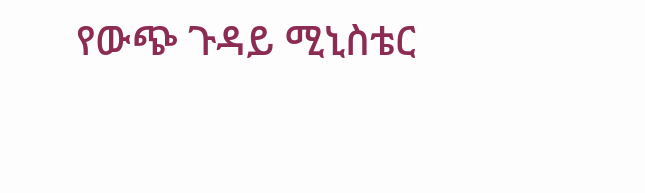የውጭ ጉዳይ ሚኒስቴር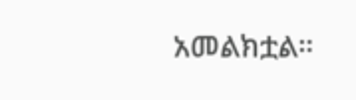አመልክቷል።